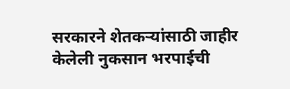सरकारने शेतकऱ्यांसाठी जाहीर केलेली नुकसान भरपाईची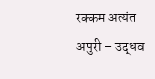रक्कम अत्यंत अपुरी – उद्धव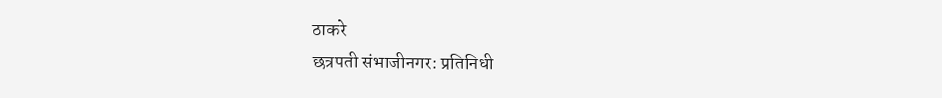ठाकरे
छत्रपती संभाजीनगर: प्रतिनिधी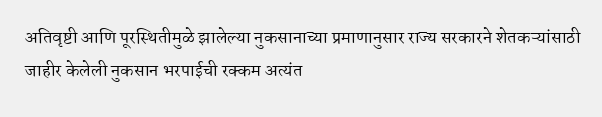अतिवृष्टी आणि पूरस्थितीमुळे झालेल्या नुकसानाच्या प्रमाणानुसार राज्य सरकारने शेतकऱ्यांसाठी जाहीर केलेली नुकसान भरपाईची रक्कम अत्यंत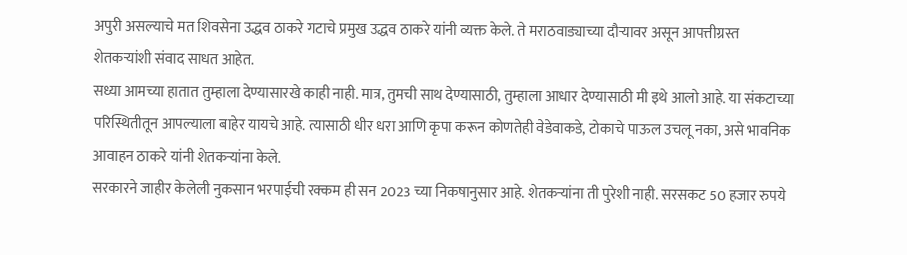अपुरी असल्याचे मत शिवसेना उद्धव ठाकरे गटाचे प्रमुख उद्धव ठाकरे यांनी व्यक्त केले. ते मराठवाड्याच्या दौऱ्यावर असून आपत्तीग्रस्त शेतकऱ्यांशी संवाद साधत आहेत.
सध्या आमच्या हातात तुम्हाला देण्यासारखे काही नाही. मात्र, तुमची साथ देण्यासाठी, तुम्हाला आधार देण्यासाठी मी इथे आलो आहे. या संकटाच्या परिस्थितीतून आपल्याला बाहेर यायचे आहे. त्यासाठी धीर धरा आणि कृपा करून कोणतेही वेडेवाकडे, टोकाचे पाऊल उचलू नका, असे भावनिक आवाहन ठाकरे यांनी शेतकऱ्यांना केले.
सरकारने जाहीर केलेली नुकसान भरपाईची रक्कम ही सन 2023 च्या निकषानुसार आहे. शेतकऱ्यांना ती पुरेशी नाही. सरसकट 50 हजार रुपये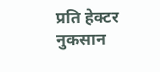प्रति हेक्टर नुकसान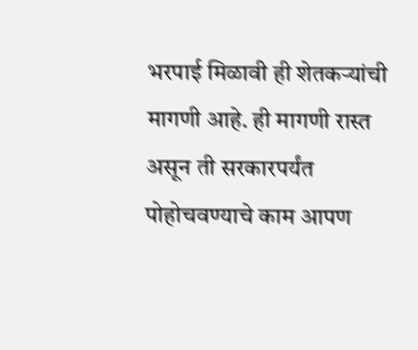भरपाई मिळावी ही शेतकऱ्यांची मागणी आहे. ही मागणी रास्त असून ती सरकारपर्यंत पोहोचवण्याचे काम आपण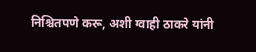निश्चितपणे करू, अशी ग्वाही ठाकरे यांनी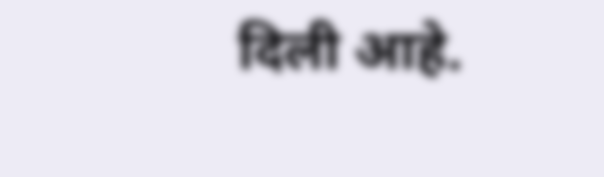दिली आहे.